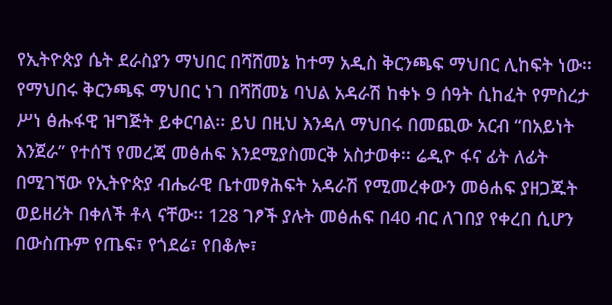የኢትዮጵያ ሴት ደራስያን ማህበር በሻሸመኔ ከተማ አዲስ ቅርንጫፍ ማህበር ሊከፍት ነው፡፡ የማህበሩ ቅርንጫፍ ማህበር ነገ በሻሸመኔ ባህል አዳራሽ ከቀኑ 9 ሰዓት ሲከፈት የምስረታ ሥነ ፅሑፋዊ ዝግጅት ይቀርባል፡፡ ይህ በዚህ እንዳለ ማህበሩ በመጪው አርብ “በአይነት እንጀራ” የተሰኘ የመረጃ መፅሐፍ እንደሚያስመርቅ አስታወቀ፡፡ ሬዲዮ ፋና ፊት ለፊት በሚገኘው የኢትዮጵያ ብሔራዊ ቤተመፃሕፍት አዳራሽ የሚመረቀውን መፅሐፍ ያዘጋጁት ወይዘሪት በቀለች ቶላ ናቸው፡፡ 128 ገፆች ያሉት መፅሐፍ በ40 ብር ለገበያ የቀረበ ሲሆን በውስጡም የጤፍ፣ የጎደሬ፣ የበቆሎ፣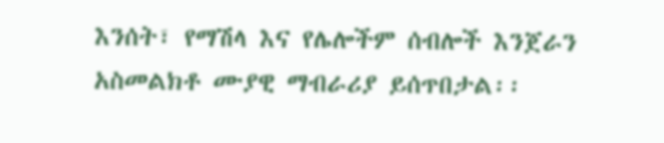እንሰት፣ የማሽላ እና የሌሎችም ሰብሎች እንጀራን አስመልክቶ ሙያዊ ማብራሪያ ይሰጥበታል፡፡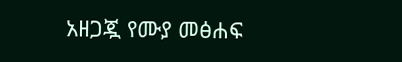አዘጋጇ የሙያ መፅሐፍ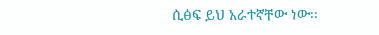ሲፅፍ ይህ አራተኛቸው ነው፡፡